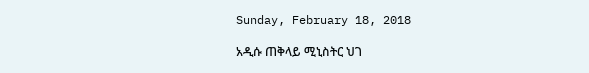Sunday, February 18, 2018

አዲሱ ጠቅላይ ሚኒስትር ህገ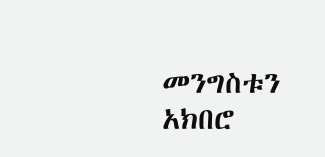መንግስቱን አክበሮ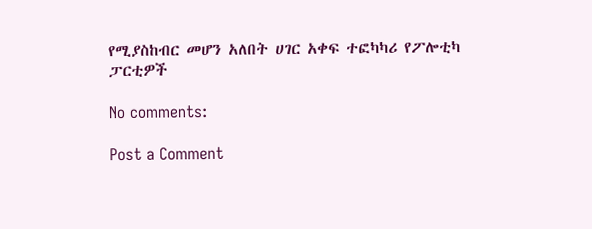የሚያስከብር መሆን አለበት ሀገር አቀፍ ተፎካካሪ የፖሎቲካ ፓርቲዎች

No comments:

Post a Comment